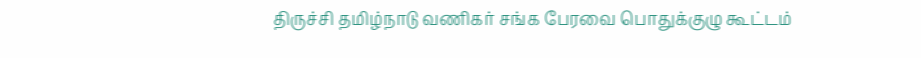திருச்சி தமிழ்நாடு வணிகர் சங்க பேரவை பொதுக்குழு கூட்டம்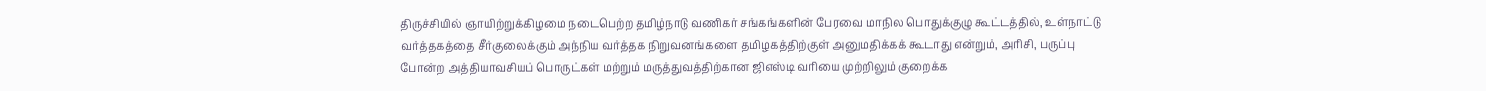திருச்சியில் ஞாயிற்றுக்கிழமை நடைபெற்ற தமிழ்நாடு வணிகர் சங்கங்களின் பேரவை மாநில பொதுக்குழு கூட்டத்தில், உள்நாட்டு வர்த்தகத்தை சீர்குலைக்கும் அந்நிய வர்த்தக நிறுவனங்களை தமிழகத்திற்குள் அனுமதிக்கக் கூடாது என்றும், அரிசி, பருப்பு போன்ற அத்தியாவசியப் பொருட்கள் மற்றும் மருத்துவத்திற்கான ஜிஎஸ்டி வரியை முற்றிலும் குறைக்க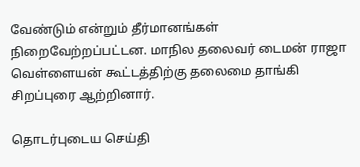வேண்டும் என்றும் தீர்மானங்கள் நிறைவேற்றப்பட்டன. மாநில தலைவர் டைமன் ராஜா வெள்ளையன் கூட்டத்திற்கு தலைமை தாங்கி சிறப்புரை ஆற்றினார்.

தொடர்புடைய செய்தி